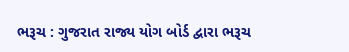ભરૂચ : ગુજરાત રાજ્ય યોગ બોર્ડ દ્વારા ભરૂચ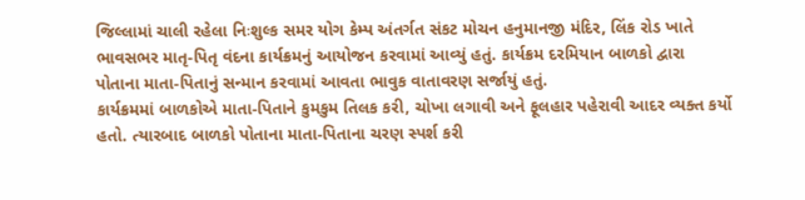જિલ્લામાં ચાલી રહેલા નિઃશુલ્ક સમર યોગ કેમ્પ અંતર્ગત સંકટ મોચન હનુમાનજી મંદિર, લિંક રોડ ખાતે ભાવસભર માતૃ-પિતૃ વંદના કાર્યક્રમનું આયોજન કરવામાં આવ્યું હતું. કાર્યક્રમ દરમિયાન બાળકો દ્વારા પોતાના માતા-પિતાનું સન્માન કરવામાં આવતા ભાવુક વાતાવરણ સર્જાયું હતું.
કાર્યક્રમમાં બાળકોએ માતા-પિતાને કુમકુમ તિલક કરી, ચોખા લગાવી અને ફૂલહાર પહેરાવી આદર વ્યક્ત કર્યો હતો. ત્યારબાદ બાળકો પોતાના માતા-પિતાના ચરણ સ્પર્શ કરી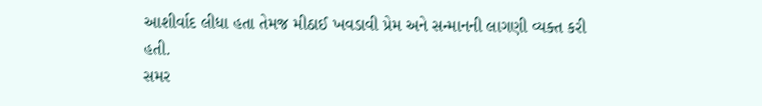આશીર્વાદ લીધા હતા તેમજ મીઠાઈ ખવડાવી પ્રેમ અને સન્માનની લાગણી વ્યક્ત કરી હતી.
સમર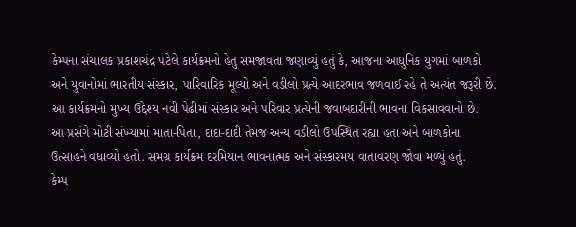કેમ્પના સંચાલક પ્રકાશચંદ્ર પટેલે કાર્યક્રમનો હેતુ સમજાવતા જણાવ્યું હતું કે, આજના આધુનિક યુગમાં બાળકો અને યુવાનોમાં ભારતીય સંસ્કાર, પારિવારિક મૂલ્યો અને વડીલો પ્રત્યે આદરભાવ જળવાઈ રહે તે અત્યંત જરૂરી છે. આ કાર્યક્રમનો મુખ્ય ઉદ્દેશ્ય નવી પેઢીમાં સંસ્કાર અને પરિવાર પ્રત્યેની જવાબદારીની ભાવના વિકસાવવાનો છે.
આ પ્રસંગે મોટી સંખ્યામાં માતા-પિતા, દાદા-દાદી તેમજ અન્ય વડીલો ઉપસ્થિત રહ્યા હતા અને બાળકોના ઉત્સાહને વધાવ્યો હતો. સમગ્ર કાર્યક્રમ દરમિયાન ભાવનાત્મક અને સંસ્કારમય વાતાવરણ જોવા મળ્યું હતું.
કેમ્પ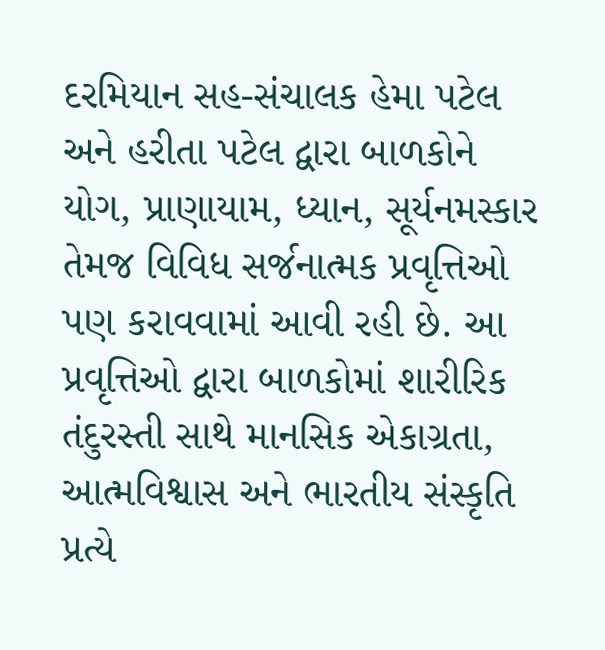દરમિયાન સહ-સંચાલક હેમા પટેલ અને હરીતા પટેલ દ્વારા બાળકોને યોગ, પ્રાણાયામ, ધ્યાન, સૂર્યનમસ્કાર તેમજ વિવિધ સર્જનાત્મક પ્રવૃત્તિઓ પણ કરાવવામાં આવી રહી છે. આ પ્રવૃત્તિઓ દ્વારા બાળકોમાં શારીરિક તંદુરસ્તી સાથે માનસિક એકાગ્રતા, આત્મવિશ્વાસ અને ભારતીય સંસ્કૃતિ પ્રત્યે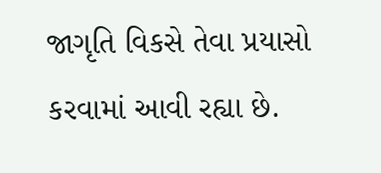જાગૃતિ વિકસે તેવા પ્રયાસો કરવામાં આવી રહ્યા છે.